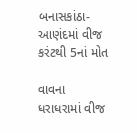બનાસકાંઠા-આણંદમાં વીજ કરંટથી 5નાં મોત

વાવના ધરાધરામાં વીજ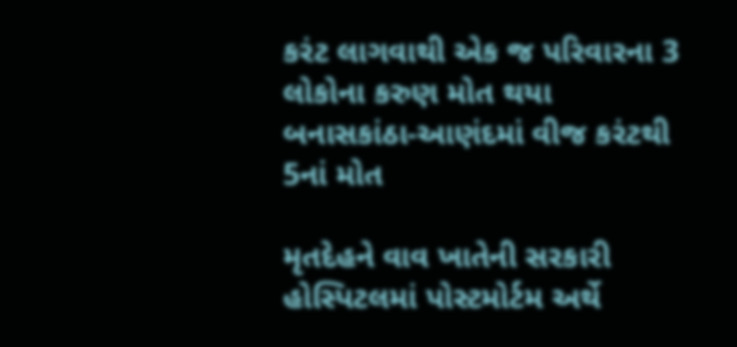કરંટ લાગવાથી એક જ પરિવારના 3 લોકોના કરુણ મોત થયા
બનાસકાંઠા-આણંદમાં વીજ કરંટથી 5નાં મોત

મૃતદેહને વાવ ખાતેની સરકારી હોસ્પિટલમાં પોસ્ટમોર્ટમ અર્થે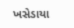ખસેડાયા